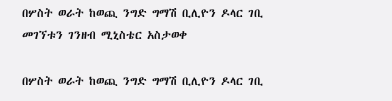በሦስት ወራት ከወጪ ንግድ ግማሽ ቢሊዮን ዶላር ገቢ መገኘቱን ገንዘብ ሚኒስቴር አስታወቀ

በሦስት ወራት ከወጪ ንግድ ግማሽ ቢሊዮን ዶላር ገቢ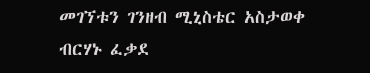መገኘቱን ገንዘብ ሚኒስቴር አስታወቀ
ብርሃኑ ፈቃደ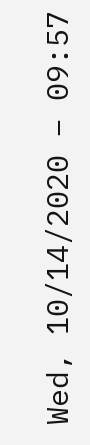Wed, 10/14/2020 – 09:57